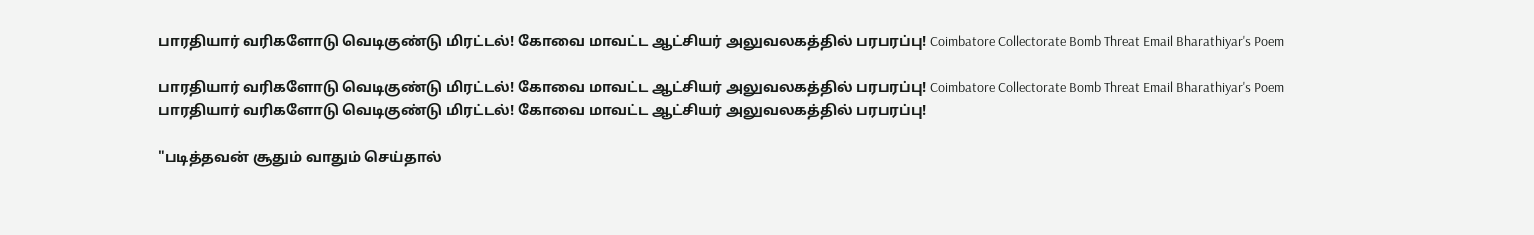பாரதியார் வரிகளோடு வெடிகுண்டு மிரட்டல்! கோவை மாவட்ட ஆட்சியர் அலுவலகத்தில் பரபரப்பு! Coimbatore Collectorate Bomb Threat Email Bharathiyar's Poem

பாரதியார் வரிகளோடு வெடிகுண்டு மிரட்டல்! கோவை மாவட்ட ஆட்சியர் அலுவலகத்தில் பரபரப்பு! Coimbatore Collectorate Bomb Threat Email Bharathiyar's Poem
பாரதியார் வரிகளோடு வெடிகுண்டு மிரட்டல்! கோவை மாவட்ட ஆட்சியர் அலுவலகத்தில் பரபரப்பு!

"படித்தவன் சூதும் வாதும் செய்தால்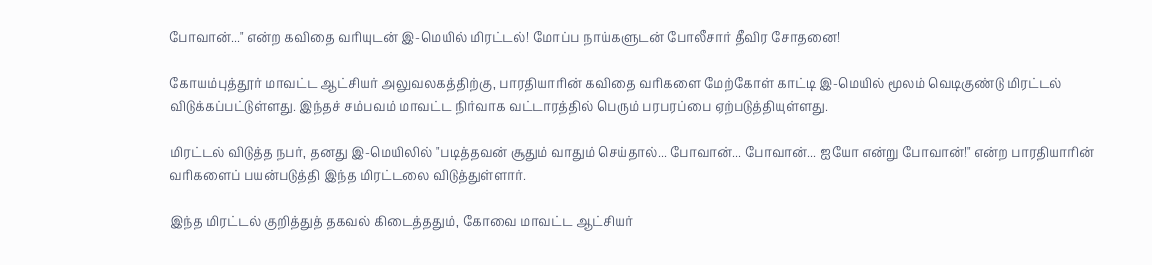போவான்..." என்ற கவிதை வரியுடன் இ-மெயில் மிரட்டல்! மோப்ப நாய்களுடன் போலீசார் தீவிர சோதனை!

கோயம்புத்தூர் மாவட்ட ஆட்சியர் அலுவலகத்திற்கு, பாரதியாரின் கவிதை வரிகளை மேற்கோள் காட்டி இ-மெயில் மூலம் வெடிகுண்டு மிரட்டல் விடுக்கப்பட்டுள்ளது. இந்தச் சம்பவம் மாவட்ட நிர்வாக வட்டாரத்தில் பெரும் பரபரப்பை ஏற்படுத்தியுள்ளது.

மிரட்டல் விடுத்த நபர், தனது இ-மெயிலில் "படித்தவன் சூதும் வாதும் செய்தால்... போவான்... போவான்... ஐயோ என்று போவான்!" என்ற பாரதியாரின் வரிகளைப் பயன்படுத்தி இந்த மிரட்டலை விடுத்துள்ளார்.

இந்த மிரட்டல் குறித்துத் தகவல் கிடைத்ததும், கோவை மாவட்ட ஆட்சியர்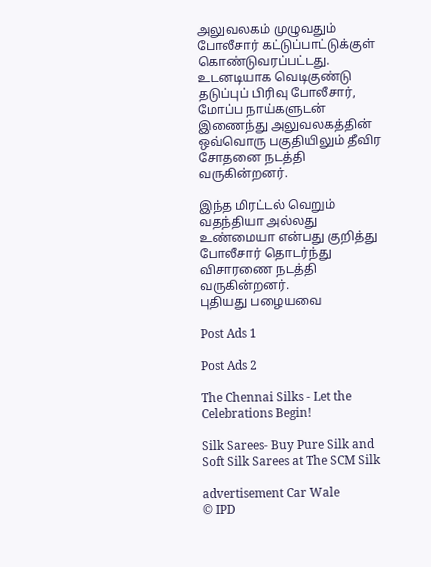அலுவலகம் முழுவதும் போலீசார் கட்டுப்பாட்டுக்குள் கொண்டுவரப்பட்டது. உடனடியாக வெடிகுண்டு தடுப்புப் பிரிவு போலீசார், மோப்ப நாய்களுடன் இணைந்து அலுவலகத்தின் ஒவ்வொரு பகுதியிலும் தீவிர சோதனை நடத்தி வருகின்றனர்.

இந்த மிரட்டல் வெறும் வதந்தியா அல்லது உண்மையா என்பது குறித்து போலீசார் தொடர்ந்து விசாரணை நடத்தி வருகின்றனர்.
புதியது பழையவை

Post Ads 1

Post Ads 2

The Chennai Silks - Let the Celebrations Begin!

Silk Sarees- Buy Pure Silk and Soft Silk Sarees at The SCM Silk

advertisement Car Wale
© IPD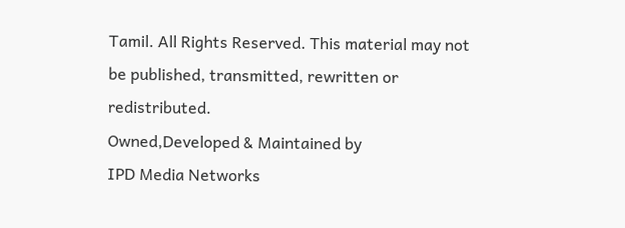Tamil. All Rights Reserved. This material may not be published, transmitted, rewritten or redistributed.
Owned,Developed & Maintained by
IPD Media Networks